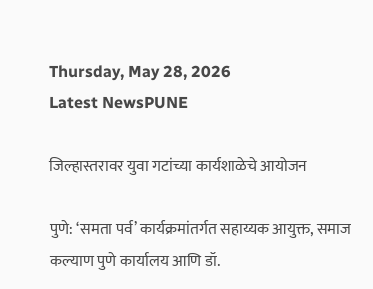Thursday, May 28, 2026
Latest NewsPUNE

जिल्हास्तरावर युवा गटांच्या कार्यशाळेचे आयोजन

पुणे: ‘समता पर्व’ कार्यक्रमांतर्गत सहाय्यक आयुक्त, समाज कल्याण पुणे कार्यालय आणि डॉ.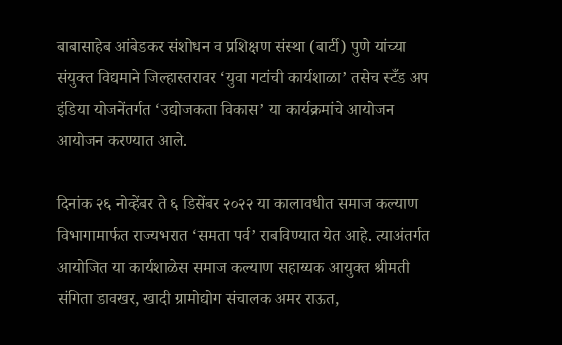बाबासाहेब आंबेडकर संशोधन व प्रशिक्षण संस्था (बार्टी) पुणे यांच्या संयुक्त विद्यमाने जिल्हास्तरावर ‘युवा गटांची कार्यशाळा’ तसेच स्टँड अप इंडिया योजनेंतर्गत ‘उद्योजकता विकास’ या कार्यक्रमांचे आयोजन आयोजन करण्यात आले.

दिनांक २६ नोव्हेंबर ते ६ डिसेंबर २०२२ या कालावधीत समाज कल्याण विभागामार्फत राज्यभरात ‘समता पर्व’ राबविण्यात येत आहे. त्याअंतर्गत आयोजित या कार्यशाळेस समाज कल्याण सहाय्यक आयुक्त श्रीमती संगिता डावखर, खादी ग्रामोद्योग संचालक अमर राऊत,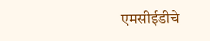एमसीईडीचे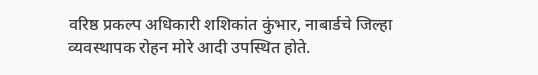वरिष्ठ प्रकल्प अधिकारी शशिकांत कुंभार, नाबार्डचे जिल्हा व्यवस्थापक रोहन मोरे आदी उपस्थित होते.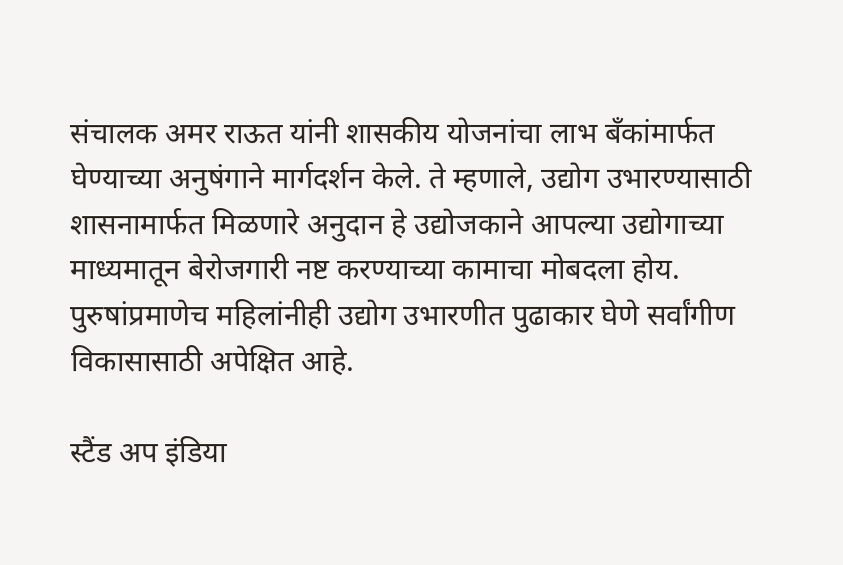संचालक अमर राऊत यांनी शासकीय योजनांचा लाभ बँकांमार्फत घेण्याच्या अनुषंगाने मार्गदर्शन केले. ते म्हणाले, उद्योग उभारण्यासाठी शासनामार्फत मिळणारे अनुदान हे उद्योजकाने आपल्या उद्योगाच्या माध्यमातून बेरोजगारी नष्ट करण्याच्या कामाचा मोबदला होय. पुरुषांप्रमाणेच महिलांनीही उद्योग उभारणीत पुढाकार घेणे सर्वांगीण विकासासाठी अपेक्षित आहे.

स्टैंड अप इंडिया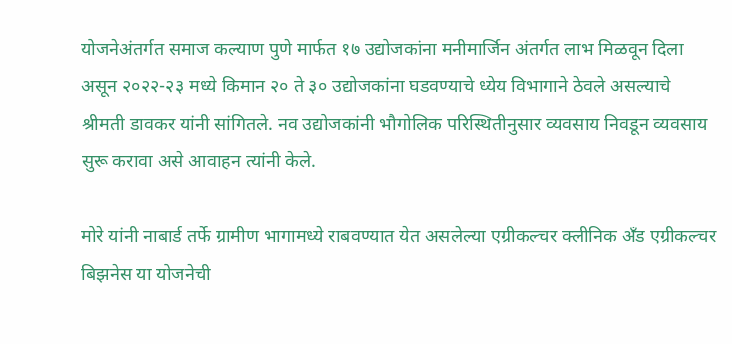योजनेअंतर्गत समाज कल्याण पुणे मार्फत १७ उद्योजकांना मनीमार्जिन अंतर्गत लाभ मिळवून दिला असून २०२२-२३ मध्ये किमान २० ते ३० उद्योजकांना घडवण्याचे ध्येय विभागाने ठेवले असल्याचे श्रीमती डावकर यांनी सांगितले. नव उद्योजकांनी भौगोलिक परिस्थितीनुसार व्यवसाय निवडून व्यवसाय सुरू करावा असे आवाहन त्यांनी केले.

मोरे यांनी नाबार्ड तर्फे ग्रामीण भागामध्ये राबवण्यात येत असलेल्या एग्रीकल्चर क्लीनिक अँड एग्रीकल्चर बिझनेस या योजनेची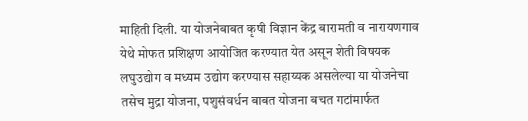माहिती दिली. या योजनेबाबत कृषी विज्ञान केंद्र बारामती व नारायणगाव येथे मोफत प्रशिक्षण आयोजित करण्यात येत असून शेती विषयक लघुउद्योग व मध्यम उद्योग करण्यास सहाय्यक असलेल्या या योजनेचा तसेच मुद्रा योजना, पशुसंवर्धन बाबत योजना बचत गटांमार्फत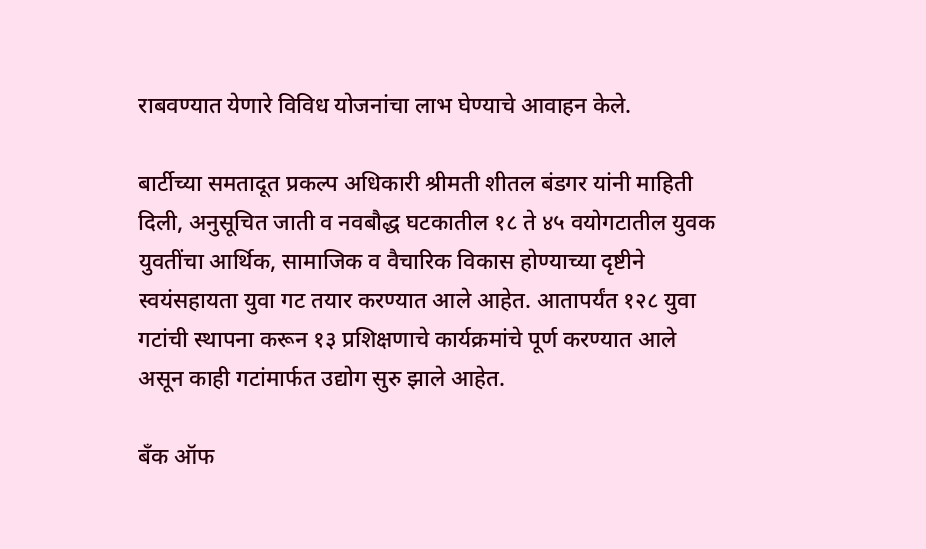राबवण्यात येणारे विविध योजनांचा लाभ घेण्याचे आवाहन केले.

बार्टीच्या समतादूत प्रकल्प अधिकारी श्रीमती शीतल बंडगर यांनी माहिती दिली, अनुसूचित जाती व नवबौद्ध घटकातील १८ ते ४५ वयोगटातील युवक युवतींचा आर्थिक, सामाजिक व वैचारिक विकास होण्याच्या दृष्टीने स्वयंसहायता युवा गट तयार करण्यात आले आहेत. आतापर्यंत १२८ युवा गटांची स्थापना करून १३ प्रशिक्षणाचे कार्यक्रमांचे पूर्ण करण्यात आले असून काही गटांमार्फत उद्योग सुरु झाले आहेत.

बँक ऑफ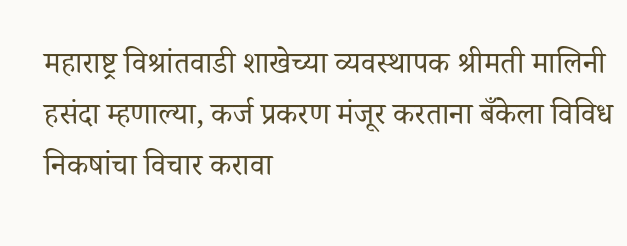महाराष्ट्र विश्रांतवाडी शाखेच्या व्यवस्थापक श्रीमती मालिनी हसंदा म्हणाल्या, कर्ज प्रकरण मंजूर करताना बँकेला विविध निकषांचा विचार करावा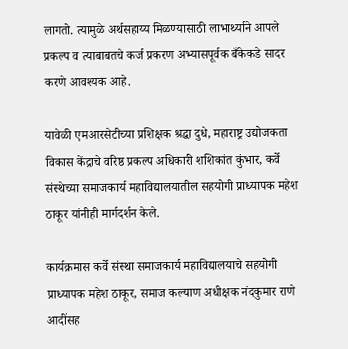लागतो. त्यामुळे अर्थसहाय्य मिळण्यासाठी लाभार्थ्याने आपले प्रकल्प व त्याबाबतचे कर्ज प्रकरण अभ्यासपूर्वक बँकेकडे सादर करणे आवश्यक आहे.

यावेळी एमआरसेटीच्या प्रशिक्षक श्रद्धा दुधे, महाराष्ट्र उद्योजकता विकास केंद्राचे वरिष्ठ प्रकल्प अधिकारी शशिकांत कुंभार, कर्वे संस्थेच्या समाजकार्य महाविद्यालयातील सहयोगी प्राध्यापक महेश ठाकूर यांनीही मार्गदर्शन केले.

कार्यक्रमास कर्वे संस्था समाजकार्य महाविद्यालयाचे सहयोगी प्राध्यापक महेश ठाकूर, समाज कल्याण अधीक्षक नंदकुमार राणे आदींसह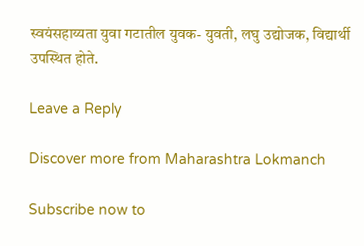स्वयंसहाय्यता युवा गटातील युवक- युवती, लघु उद्योजक, विद्यार्थी उपस्थित होते.

Leave a Reply

Discover more from Maharashtra Lokmanch

Subscribe now to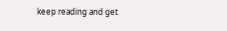keep reading and get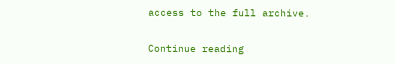access to the full archive.

Continue reading